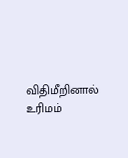விதிமீறினால் உரிமம்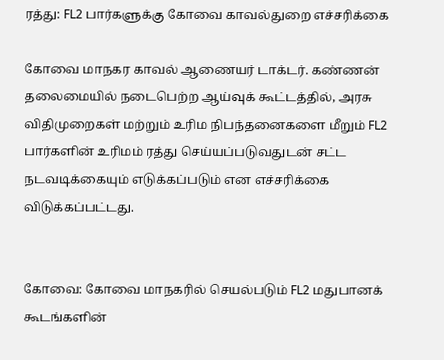ரத்து: FL2 பார்களுக்கு கோவை காவல்துறை எச்சரிக்கை

கோவை மாநகர காவல் ஆணையர் டாக்டர். கண்ணன் தலைமையில் நடைபெற்ற ஆய்வுக் கூட்டத்தில், அரசு விதிமுறைகள் மற்றும் உரிம நிபந்தனைகளை மீறும் FL2 பார்களின் உரிமம் ரத்து செய்யப்படுவதுடன் சட்ட நடவடிக்கையும் எடுக்கப்படும் என எச்சரிக்கை விடுக்கப்பட்டது.


கோவை: கோவை மாநகரில் செயல்படும் FL2 மதுபானக் கூடங்களின்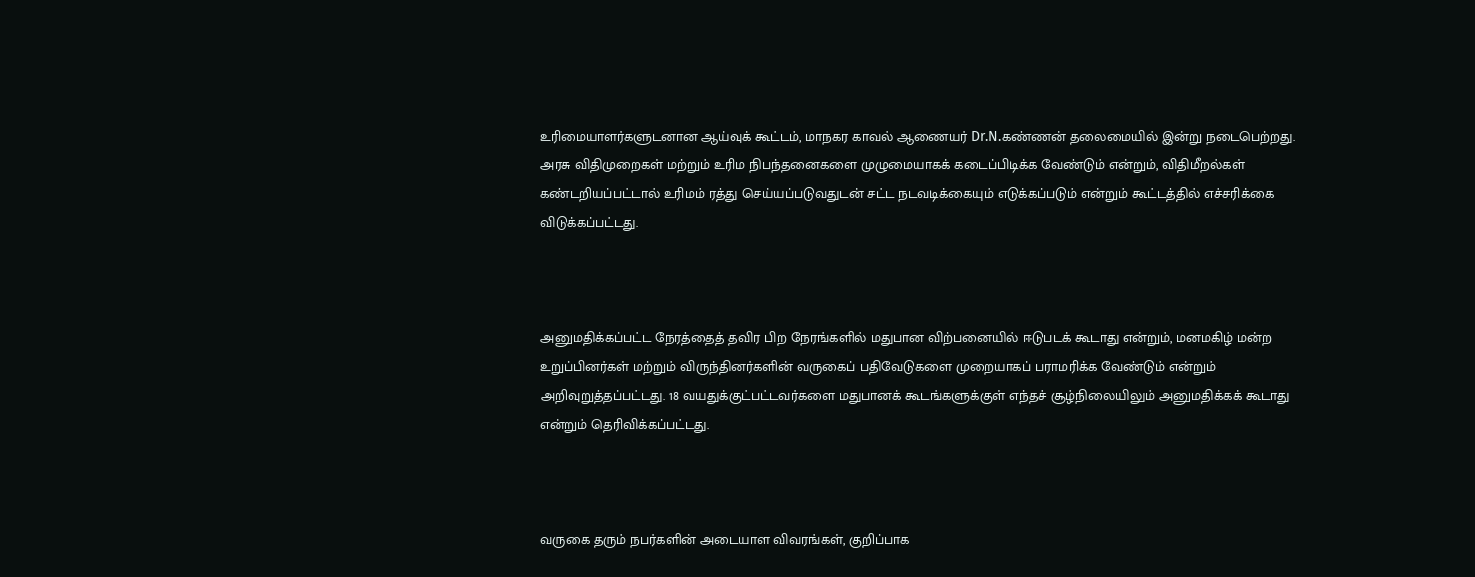உரிமையாளர்களுடனான ஆய்வுக் கூட்டம், மாநகர காவல் ஆணையர் Dr.N.கண்ணன் தலைமையில் இன்று நடைபெற்றது. அரசு விதிமுறைகள் மற்றும் உரிம நிபந்தனைகளை முழுமையாகக் கடைப்பிடிக்க வேண்டும் என்றும், விதிமீறல்கள் கண்டறியப்பட்டால் உரிமம் ரத்து செய்யப்படுவதுடன் சட்ட நடவடிக்கையும் எடுக்கப்படும் என்றும் கூட்டத்தில் எச்சரிக்கை விடுக்கப்பட்டது.



அனுமதிக்கப்பட்ட நேரத்தைத் தவிர பிற நேரங்களில் மதுபான விற்பனையில் ஈடுபடக் கூடாது என்றும், மனமகிழ் மன்ற உறுப்பினர்கள் மற்றும் விருந்தினர்களின் வருகைப் பதிவேடுகளை முறையாகப் பராமரிக்க வேண்டும் என்றும் அறிவுறுத்தப்பட்டது. 18 வயதுக்குட்பட்டவர்களை மதுபானக் கூடங்களுக்குள் எந்தச் சூழ்நிலையிலும் அனுமதிக்கக் கூடாது என்றும் தெரிவிக்கப்பட்டது.



வருகை தரும் நபர்களின் அடையாள விவரங்கள், குறிப்பாக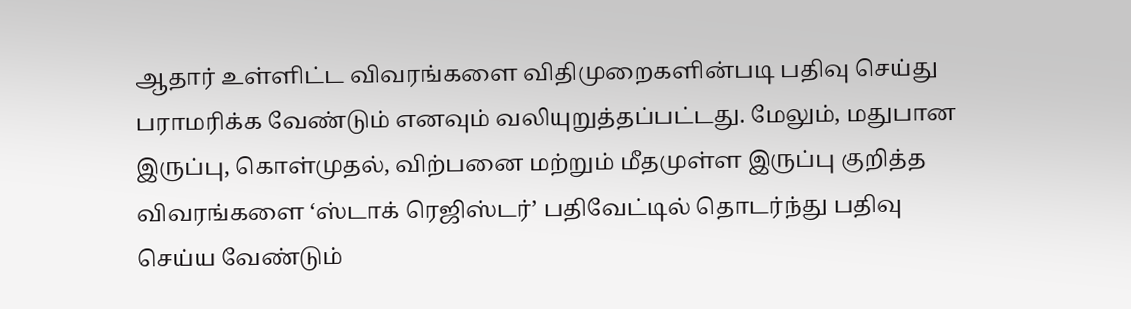ஆதார் உள்ளிட்ட விவரங்களை விதிமுறைகளின்படி பதிவு செய்து பராமரிக்க வேண்டும் எனவும் வலியுறுத்தப்பட்டது. மேலும், மதுபான இருப்பு, கொள்முதல், விற்பனை மற்றும் மீதமுள்ள இருப்பு குறித்த விவரங்களை ‘ஸ்டாக் ரெஜிஸ்டர்’ பதிவேட்டில் தொடர்ந்து பதிவு செய்ய வேண்டும்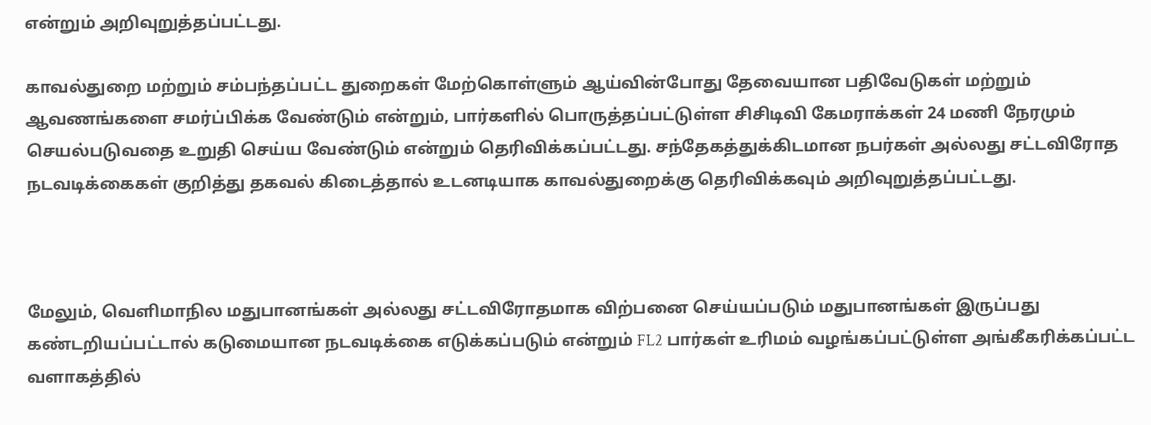என்றும் அறிவுறுத்தப்பட்டது.

காவல்துறை மற்றும் சம்பந்தப்பட்ட துறைகள் மேற்கொள்ளும் ஆய்வின்போது தேவையான பதிவேடுகள் மற்றும் ஆவணங்களை சமர்ப்பிக்க வேண்டும் என்றும், பார்களில் பொருத்தப்பட்டுள்ள சிசிடிவி கேமராக்கள் 24 மணி நேரமும் செயல்படுவதை உறுதி செய்ய வேண்டும் என்றும் தெரிவிக்கப்பட்டது. சந்தேகத்துக்கிடமான நபர்கள் அல்லது சட்டவிரோத நடவடிக்கைகள் குறித்து தகவல் கிடைத்தால் உடனடியாக காவல்துறைக்கு தெரிவிக்கவும் அறிவுறுத்தப்பட்டது.



மேலும், வெளிமாநில மதுபானங்கள் அல்லது சட்டவிரோதமாக விற்பனை செய்யப்படும் மதுபானங்கள் இருப்பது கண்டறியப்பட்டால் கடுமையான நடவடிக்கை எடுக்கப்படும் என்றும் FL2 பார்கள் உரிமம் வழங்கப்பட்டுள்ள அங்கீகரிக்கப்பட்ட வளாகத்தில்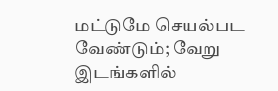மட்டுமே செயல்பட வேண்டும்; வேறு இடங்களில்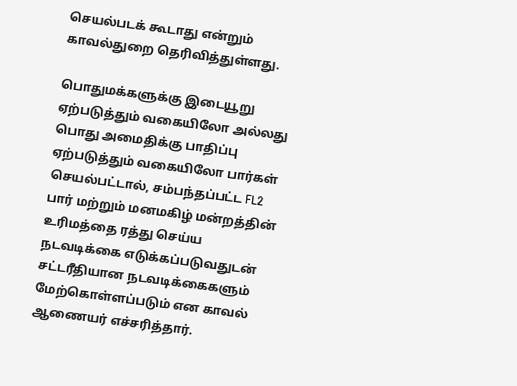செயல்படக் கூடாது என்றும் காவல்துறை தெரிவித்துள்ளது.

பொதுமக்களுக்கு இடையூறு ஏற்படுத்தும் வகையிலோ அல்லது பொது அமைதிக்கு பாதிப்பு ஏற்படுத்தும் வகையிலோ பார்கள் செயல்பட்டால், சம்பந்தப்பட்ட FL2 பார் மற்றும் மனமகிழ் மன்றத்தின் உரிமத்தை ரத்து செய்ய நடவடிக்கை எடுக்கப்படுவதுடன் சட்டரீதியான நடவடிக்கைகளும் மேற்கொள்ளப்படும் என காவல் ஆணையர் எச்சரித்தார்.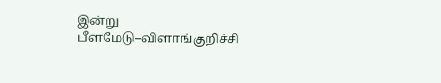இன்று பீளமேடு–விளாங்குறிச்சி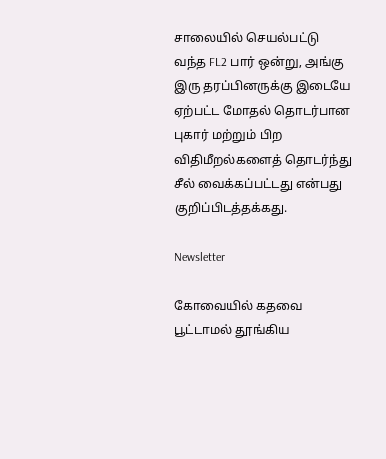சாலையில் செயல்பட்டு வந்த FL2 பார் ஒன்று, அங்கு இரு தரப்பினருக்கு இடையே ஏற்பட்ட மோதல் தொடர்பான புகார் மற்றும் பிற விதிமீறல்களைத் தொடர்ந்து சீல் வைக்கப்பட்டது என்பது குறிப்பிடத்தக்கது.

Newsletter

கோவையில் கதவை பூட்டாமல் தூங்கிய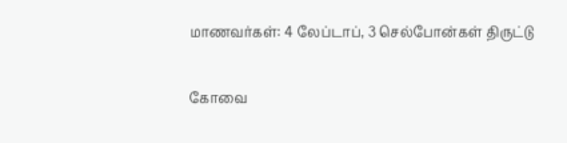மாணவர்கள்: 4 லேப்டாப், 3 செல்போன்கள் திருட்டு

கோவை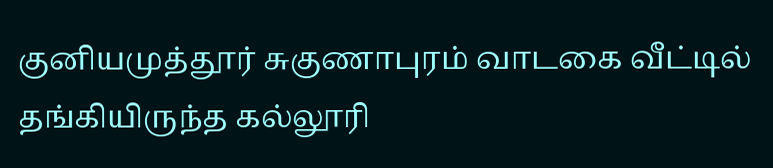குனியமுத்தூர் சுகுணாபுரம் வாடகை வீட்டில் தங்கியிருந்த கல்லூரி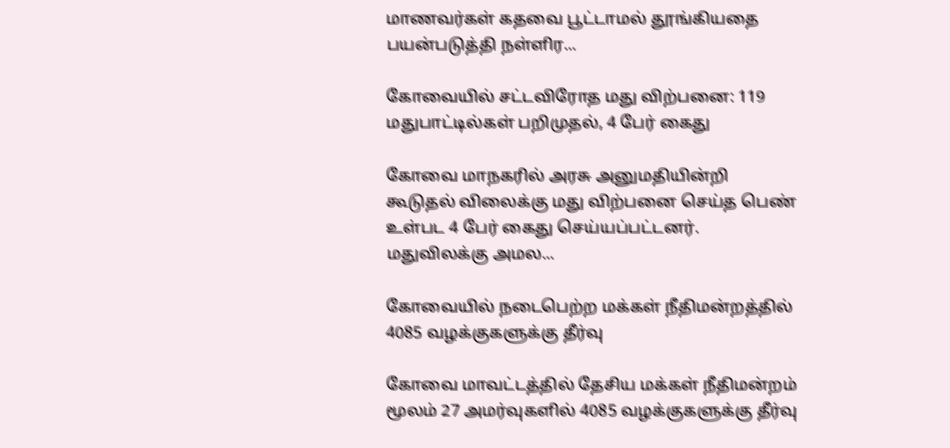மாணவர்கள் கதவை பூட்டாமல் தூங்கியதை பயன்படுத்தி நள்ளிர...

கோவையில் சட்டவிரோத மது விற்பனை: 119 மதுபாட்டில்கள் பறிமுதல், 4 பேர் கைது

கோவை மாநகரில் அரசு அனுமதியின்றி கூடுதல் விலைக்கு மது விற்பனை செய்த பெண் உள்பட 4 பேர் கைது செய்யப்பட்டனர். மதுவிலக்கு அமல...

கோவையில் நடைபெற்ற மக்கள் நீதிமன்றத்தில் 4085 வழக்குகளுக்கு தீர்வு

கோவை மாவட்டத்தில் தேசிய மக்கள் நீதிமன்றம் மூலம் 27 அமர்வுகளில் 4085 வழக்குகளுக்கு தீர்வு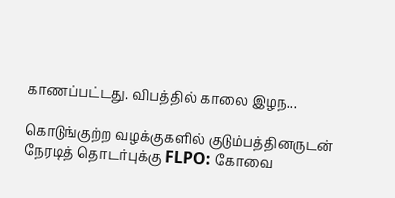காணப்பட்டது. விபத்தில் காலை இழந...

கொடுங்குற்ற வழக்குகளில் குடும்பத்தினருடன் நேரடித் தொடர்புக்கு FLPO: கோவை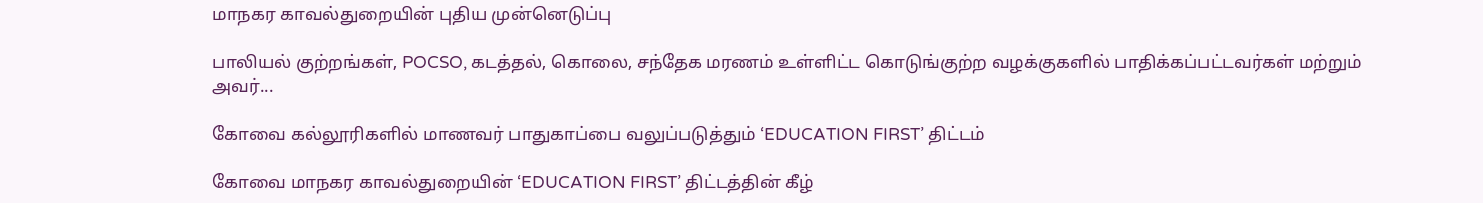மாநகர காவல்துறையின் புதிய முன்னெடுப்பு

பாலியல் குற்றங்கள், POCSO, கடத்தல், கொலை, சந்தேக மரணம் உள்ளிட்ட கொடுங்குற்ற வழக்குகளில் பாதிக்கப்பட்டவர்கள் மற்றும் அவர்...

கோவை கல்லூரிகளில் மாணவர் பாதுகாப்பை வலுப்படுத்தும் ‘EDUCATION FIRST’ திட்டம்

கோவை மாநகர காவல்துறையின் ‘EDUCATION FIRST’ திட்டத்தின் கீழ்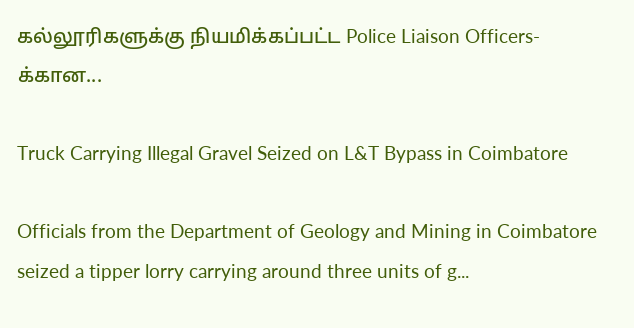கல்லூரிகளுக்கு நியமிக்கப்பட்ட Police Liaison Officers-க்கான...

Truck Carrying Illegal Gravel Seized on L&T Bypass in Coimbatore

Officials from the Department of Geology and Mining in Coimbatore seized a tipper lorry carrying around three units of g...